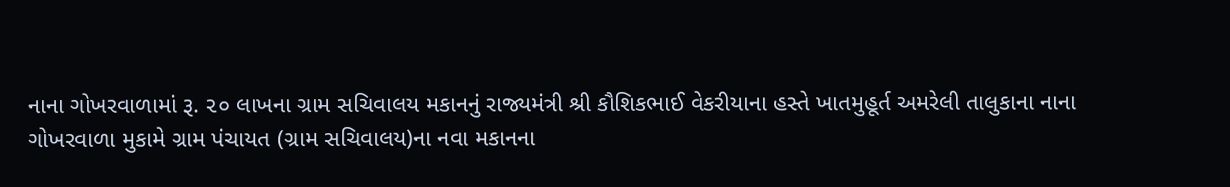નાના ગોખરવાળામાં રૂ. ૨૦ લાખના ગ્રામ સચિવાલય મકાનનું રાજ્યમંત્રી શ્રી કૌશિકભાઈ વેકરીયાના હસ્તે ખાતમુહૂર્ત અમરેલી તાલુકાના નાના ગોખરવાળા મુકામે ગ્રામ પંચાયત (ગ્રામ સચિવાલય)ના નવા મકાનના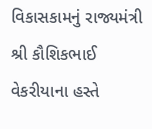વિકાસકામનું રાજ્યમંત્રી શ્રી કૌશિકભાઈ વેકરીયાના હસ્તે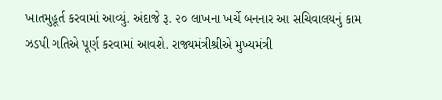ખાતમુહૂર્ત કરવામાં આવ્યું. અંદાજે રૂ. ૨૦ લાખના ખર્ચે બનનાર આ સચિવાલયનું કામ ઝડપી ગતિએ પૂર્ણ કરવામાં આવશે. રાજ્યમંત્રીશ્રીએ મુખ્યમંત્રી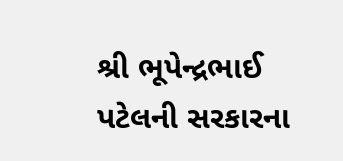શ્રી ભૂપેન્દ્રભાઈ પટેલની સરકારના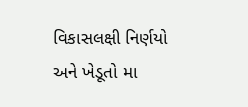વિકાસલક્ષી નિર્ણયો અને ખેડૂતો મા